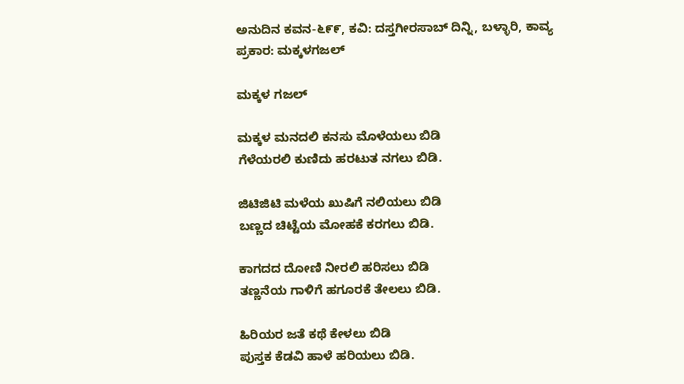ಅನುದಿನ‌ ಕವನ-೬೯೯, ಕವಿ: ದಸ್ತಗೀರಸಾಬ್ ದಿನ್ನಿ, ಬಳ್ಳಾರಿ, ಕಾವ್ಯ ಪ್ರಕಾರ: ಮಕ್ಕಳ‌ಗಜಲ್

ಮಕ್ಕಳ ಗಜಲ್

ಮಕ್ಕಳ ಮನದಲಿ ಕನಸು ಮೊಳೆಯಲು ಬಿಡಿ
ಗೆಳೆಯರಲಿ ಕುಣಿದು ಹರಟುತ ನಗಲು ಬಿಡಿ.

ಜಿಟಿಜಿಟಿ ಮಳೆಯ ಖುಷಿಗೆ ನಲಿಯಲು ಬಿಡಿ
ಬಣ್ಣದ ಚಿಟ್ಟೆಯ ಮೋಹಕೆ ಕರಗಲು ಬಿಡಿ.

ಕಾಗದದ ದೋಣಿ ನೀರಲಿ ಹರಿಸಲು ಬಿಡಿ
ತಣ್ಣನೆಯ ಗಾಳಿಗೆ ಹಗೂರಕೆ ತೇಲಲು ಬಿಡಿ.

ಹಿರಿಯರ ಜತೆ ಕಥೆ ಕೇಳಲು ಬಿಡಿ
ಪುಸ್ತಕ ಕೆಡವಿ ಹಾಳೆ ಹರಿಯಲು ಬಿಡಿ.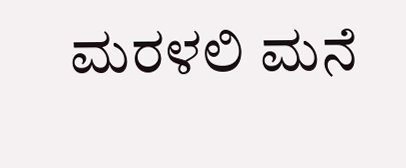ಮರಳಲಿ ಮನೆ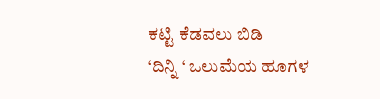ಕಟ್ಟಿ ಕೆಡವಲು ಬಿಡಿ
‘ದಿನ್ನಿ ‘ ಒಲುಮೆಯ ಹೂಗಳ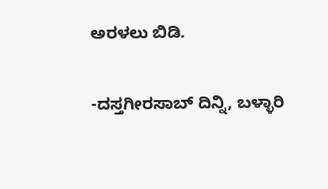ಅರಳಲು ಬಿಡಿ.

-ದಸ್ತಗೀರಸಾಬ್ ದಿನ್ನಿ, ಬಳ್ಳಾರಿ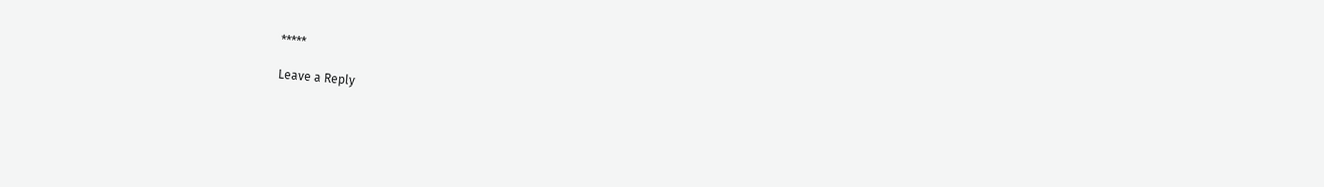*****

Leave a Reply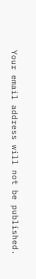Your email address will not be published.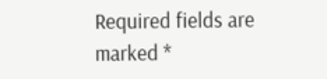Required fields are marked *